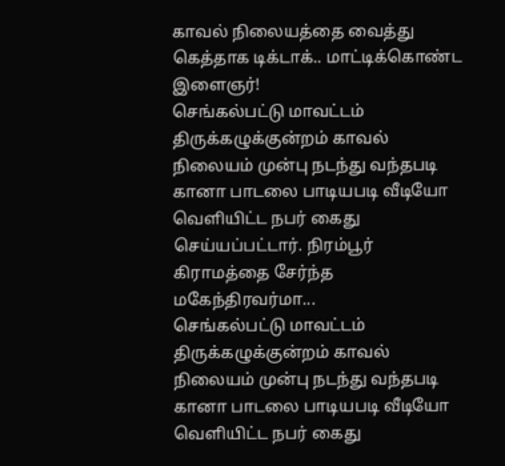காவல் நிலையத்தை வைத்து கெத்தாக டிக்டாக்.. மாட்டிக்கொண்ட இளைஞர்!
செங்கல்பட்டு மாவட்டம் திருக்கழுக்குன்றம் காவல் நிலையம் முன்பு நடந்து வந்தபடி கானா பாடலை பாடியபடி வீடியோ வெளியிட்ட நபர் கைது செய்யப்பட்டார். நிரம்பூர் கிராமத்தை சேர்ந்த மகேந்திரவர்மா...
செங்கல்பட்டு மாவட்டம் திருக்கழுக்குன்றம் காவல் நிலையம் முன்பு நடந்து வந்தபடி கானா பாடலை பாடியபடி வீடியோ வெளியிட்ட நபர் கைது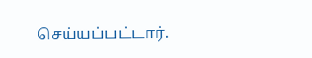செய்யப்பட்டார்.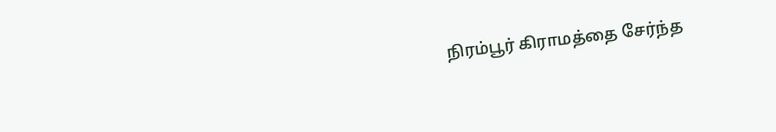நிரம்பூர் கிராமத்தை சேர்ந்த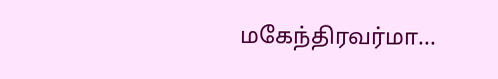மகேந்திரவர்மா...